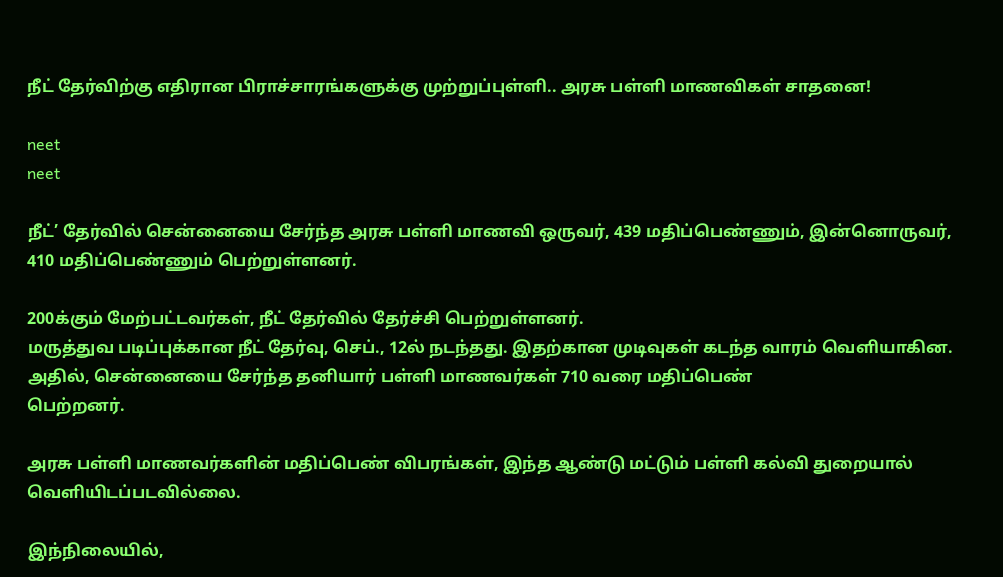நீட் தேர்விற்கு எதிரான பிராச்சாரங்களுக்கு முற்றுப்புள்ளி.. அரசு பள்ளி மாணவிகள் சாதனை!

neet
neet

நீட்’ தேர்வில் சென்னையை சேர்ந்த அரசு பள்ளி மாணவி ஒருவர், 439 மதிப்பெண்ணும், இன்னொருவர், 410 மதிப்பெண்ணும் பெற்றுள்ளனர்.

200க்கும் மேற்பட்டவர்கள், நீட் தேர்வில் தேர்ச்சி பெற்றுள்ளனர்.
மருத்துவ படிப்புக்கான நீட் தேர்வு, செப்., 12ல் நடந்தது. இதற்கான முடிவுகள் கடந்த வாரம் வெளியாகின. அதில், சென்னையை சேர்ந்த தனியார் பள்ளி மாணவர்கள் 710 வரை மதிப்பெண்
பெற்றனர்.

அரசு பள்ளி மாணவர்களின் மதிப்பெண் விபரங்கள், இந்த ஆண்டு மட்டும் பள்ளி கல்வி துறையால் வெளியிடப்படவில்லை.

இந்நிலையில்,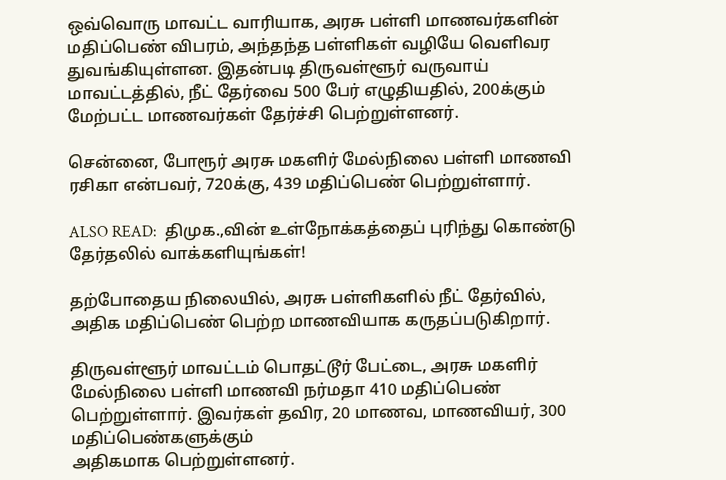ஒவ்வொரு மாவட்ட வாரியாக, அரசு பள்ளி மாணவர்களின் மதிப்பெண் விபரம், அந்தந்த பள்ளிகள் வழியே வெளிவர துவங்கியுள்ளன. இதன்படி திருவள்ளூர் வருவாய் மாவட்டத்தில், நீட் தேர்வை 500 பேர் எழுதியதில், 200க்கும் மேற்பட்ட மாணவர்கள் தேர்ச்சி பெற்றுள்ளனர்.

சென்னை, போரூர் அரசு மகளிர் மேல்நிலை பள்ளி மாணவி ரசிகா என்பவர், 720க்கு, 439 மதிப்பெண் பெற்றுள்ளார்.

ALSO READ:  திமுக.,வின் உள்நோக்கத்தைப் புரிந்து கொண்டு தேர்தலில் வாக்களியுங்கள்!

தற்போதைய நிலையில், அரசு பள்ளிகளில் நீட் தேர்வில், அதிக மதிப்பெண் பெற்ற மாணவியாக கருதப்படுகிறார்.

திருவள்ளூர் மாவட்டம் பொதட்டூர் பேட்டை, அரசு மகளிர் மேல்நிலை பள்ளி மாணவி நர்மதா 410 மதிப்பெண் பெற்றுள்ளார். இவர்கள் தவிர, 20 மாணவ, மாணவியர், 300 மதிப்பெண்களுக்கும்
அதிகமாக பெற்றுள்ளனர்.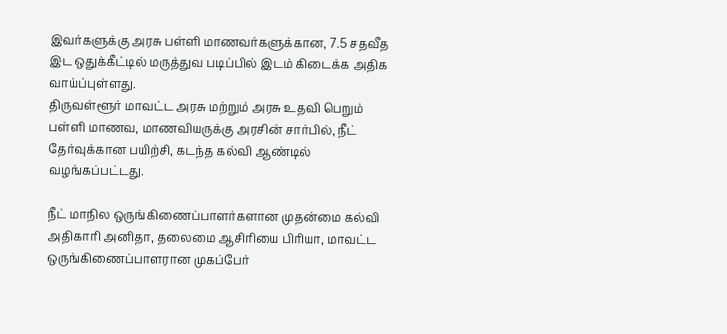இவர்களுக்கு அரசு பள்ளி மாணவர்களுக்கான, 7.5 சதவீத இட ஒதுக்கீட்டில் மருத்துவ படிப்பில் இடம் கிடைக்க அதிக வாய்ப்புள்ளது.
திருவள்ளூர் மாவட்ட அரசு மற்றும் அரசு உதவி பெறும் பள்ளி மாணவ, மாணவியருக்கு அரசின் சார்பில், நீட் தேர்வுக்கான பயிற்சி, கடந்த கல்வி ஆண்டில் வழங்கப்பட்டது.

நீட் மாநில ஒருங்கிணைப்பாளர்களான முதன்மை கல்வி அதிகாரி அனிதா, தலைமை ஆசிரியை பிரியா, மாவட்ட ஒருங்கிணைப்பாளரான முகப்பேர்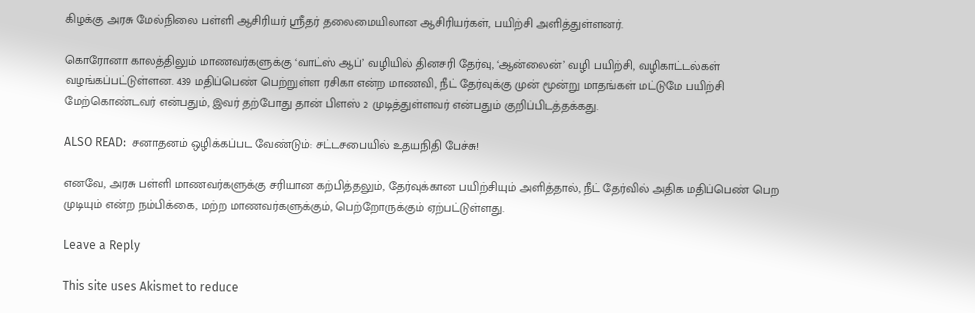கிழக்கு அரசு மேல்நிலை பள்ளி ஆசிரியர் ஸ்ரீதர் தலைமையிலான ஆசிரியர்கள், பயிற்சி அளித்துள்ளனர்.

கொரோனா காலத்திலும் மாணவர்களுக்கு ‘வாட்ஸ் ஆப்’ வழியில் தினசரி தேர்வு, ‘ஆன்லைன்’ வழி பயிற்சி, வழிகாட்டல்கள் வழங்கப்பட்டுள்ளன. 439 மதிப்பெண் பெற்றுள்ள ரசிகா என்ற மாணவி, நீட் தேர்வுக்கு முன் மூன்று மாதங்கள் மட்டுமே பயிற்சி மேற்கொண்டவர் என்பதும், இவர் தற்போது தான் பிளஸ் 2 முடித்துள்ளவர் என்பதும் குறிப்பிடத்தக்கது.

ALSO READ:  சனாதனம் ஒழிக்கப்பட வேண்டும்: சட்டசபையில் உதயநிதி பேச்சு!

எனவே, அரசு பள்ளி மாணவர்களுக்கு சரியான கற்பித்தலும், தேர்வுக்கான பயிற்சியும் அளித்தால், நீட் தேர்வில் அதிக மதிப்பெண் பெற முடியும் என்ற நம்பிக்கை, மற்ற மாணவர்களுக்கும், பெற்றோருக்கும் ஏற்பட்டுள்ளது.

Leave a Reply

This site uses Akismet to reduce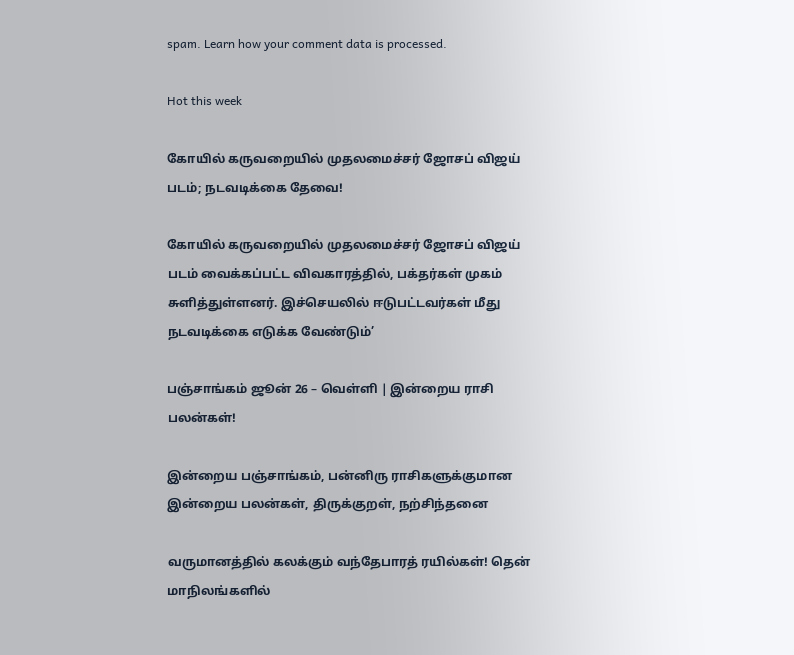spam. Learn how your comment data is processed.

Hot this week

கோயில் கருவறையில் முதலமைச்சர் ஜோசப் விஜய் படம்; நடவடிக்கை தேவை!

கோயில் கருவறையில் முதலமைச்சர் ஜோசப் விஜய் படம் வைக்கப்பட்ட விவகாரத்தில், பக்தர்கள் முகம் சுளித்துள்ளனர். இச்செயலில் ஈடுபட்டவர்கள் மீது நடவடிக்கை எடுக்க வேண்டும்’

பஞ்சாங்கம் ஜூன் 26 – வெள்ளி | இன்றைய ராசி பலன்கள்!

இன்றைய பஞ்சாங்கம், பன்னிரு ராசிகளுக்குமான இன்றைய பலன்கள், திருக்குறள், நற்சிந்தனை

வருமானத்தில் கலக்கும் வந்தேபாரத் ரயில்கள்! தென் மாநிலங்களில்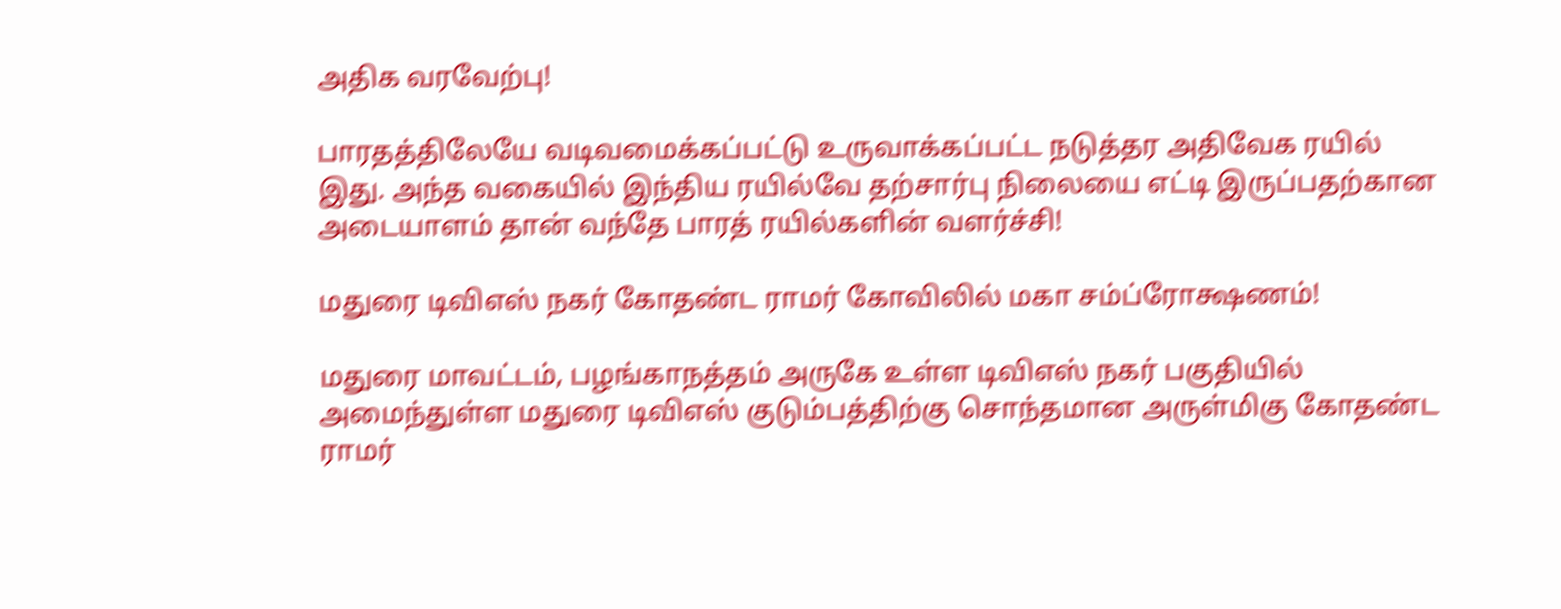அதிக வரவேற்பு!

பாரதத்திலேயே வடிவமைக்கப்பட்டு உருவாக்கப்பட்ட நடுத்தர அதிவேக ரயில் இது. அந்த வகையில் இந்திய ரயில்வே தற்சார்பு நிலையை எட்டி இருப்பதற்கான அடையாளம் தான் வந்தே பாரத் ரயில்களின் வளர்ச்சி!

மதுரை டிவிஎஸ் நகர் கோதண்ட ராமர் கோவிலில் மகா சம்ப்ரோக்ஷணம்!

மதுரை மாவட்டம், பழங்காநத்தம் அருகே உள்ள டிவிஎஸ் நகர் பகுதியில் அமைந்துள்ள மதுரை டிவிஎஸ் குடும்பத்திற்கு சொந்தமான அருள்மிகு கோதண்ட ராமர்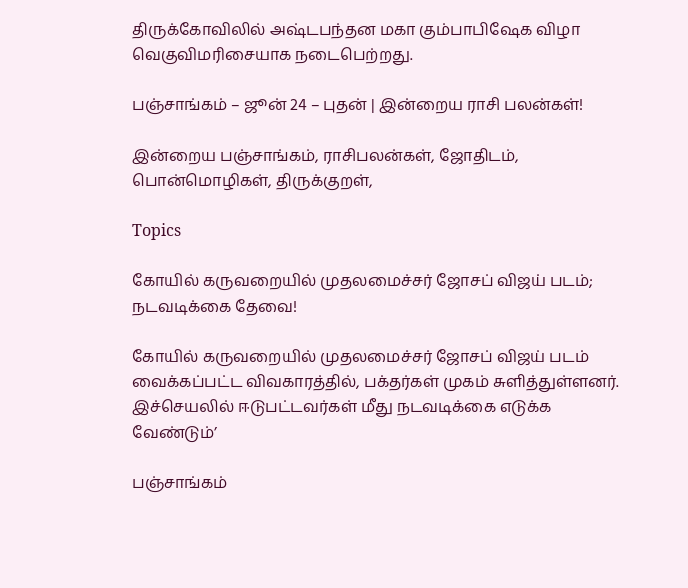திருக்கோவிலில் அஷ்டபந்தன மகா கும்பாபிஷேக விழா வெகுவிமரிசையாக நடைபெற்றது.

பஞ்சாங்கம் – ஜூன் 24 – புதன் | இன்றைய ராசி பலன்கள்!

இன்றைய பஞ்சாங்கம், ராசிபலன்கள், ஜோதிடம், பொன்மொழிகள், திருக்குறள்,

Topics

கோயில் கருவறையில் முதலமைச்சர் ஜோசப் விஜய் படம்; நடவடிக்கை தேவை!

கோயில் கருவறையில் முதலமைச்சர் ஜோசப் விஜய் படம் வைக்கப்பட்ட விவகாரத்தில், பக்தர்கள் முகம் சுளித்துள்ளனர். இச்செயலில் ஈடுபட்டவர்கள் மீது நடவடிக்கை எடுக்க வேண்டும்’

பஞ்சாங்கம்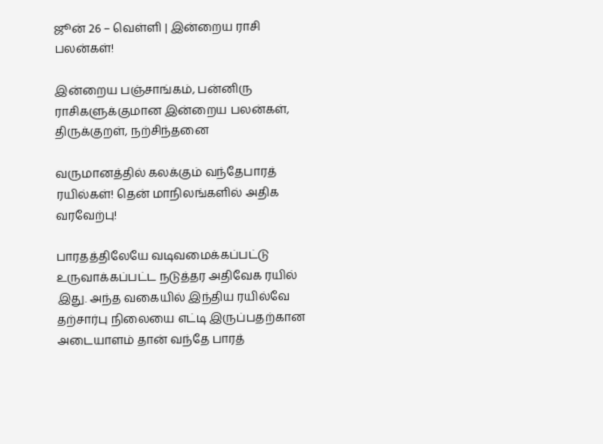ஜூன் 26 – வெள்ளி | இன்றைய ராசி பலன்கள்!

இன்றைய பஞ்சாங்கம், பன்னிரு ராசிகளுக்குமான இன்றைய பலன்கள், திருக்குறள், நற்சிந்தனை

வருமானத்தில் கலக்கும் வந்தேபாரத் ரயில்கள்! தென் மாநிலங்களில் அதிக வரவேற்பு!

பாரதத்திலேயே வடிவமைக்கப்பட்டு உருவாக்கப்பட்ட நடுத்தர அதிவேக ரயில் இது. அந்த வகையில் இந்திய ரயில்வே தற்சார்பு நிலையை எட்டி இருப்பதற்கான அடையாளம் தான் வந்தே பாரத்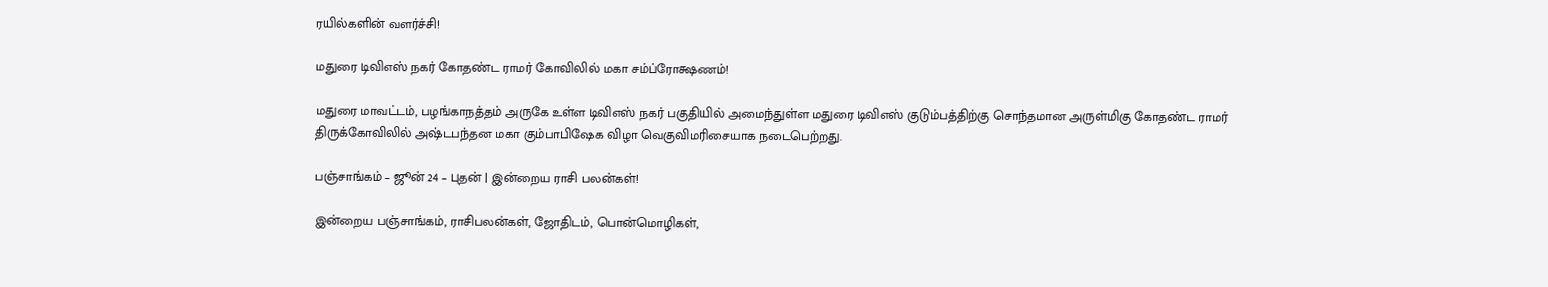ரயில்களின் வளர்ச்சி!

மதுரை டிவிஎஸ் நகர் கோதண்ட ராமர் கோவிலில் மகா சம்ப்ரோக்ஷணம்!

மதுரை மாவட்டம், பழங்காநத்தம் அருகே உள்ள டிவிஎஸ் நகர் பகுதியில் அமைந்துள்ள மதுரை டிவிஎஸ் குடும்பத்திற்கு சொந்தமான அருள்மிகு கோதண்ட ராமர் திருக்கோவிலில் அஷ்டபந்தன மகா கும்பாபிஷேக விழா வெகுவிமரிசையாக நடைபெற்றது.

பஞ்சாங்கம் – ஜூன் 24 – புதன் | இன்றைய ராசி பலன்கள்!

இன்றைய பஞ்சாங்கம், ராசிபலன்கள், ஜோதிடம், பொன்மொழிகள்,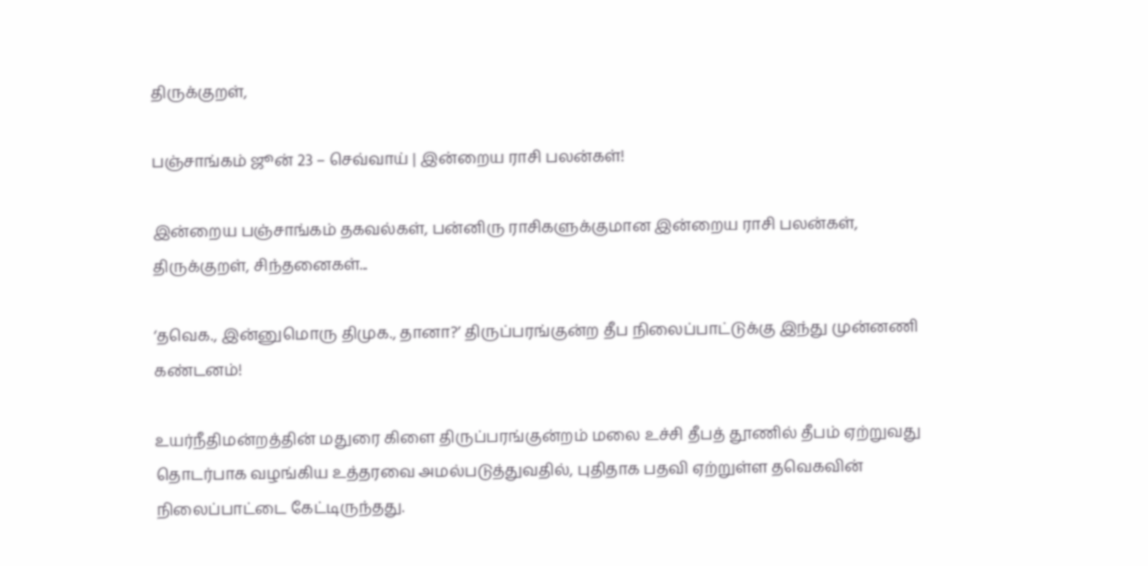திருக்குறள்,

பஞ்சாங்கம் ஜூன் 23 – செவ்வாய் | இன்றைய ராசி பலன்கள்!

இன்றைய பஞ்சாங்கம் தகவல்கள், பன்னிரு ராசிகளுக்குமான இன்றைய ராசி பலன்கள், திருக்குறள், சிந்தனைகள்...

‘தவெக., இன்னுமொரு திமுக., தானா?’ திருப்பரங்குன்ற தீப நிலைப்பாட்டுக்கு இந்து முன்னணி கண்டனம்!

உயர்நீதிமன்றத்தின் மதுரை கிளை திருப்பரங்குன்றம் மலை உச்சி தீபத் தூணில் தீபம் ஏற்றுவது தொடர்பாக வழங்கிய உத்தரவை அமல்படுத்துவதில், புதிதாக பதவி ஏற்றுள்ள தவெகவின் நிலைப்பாட்டை கேட்டிருந்தது.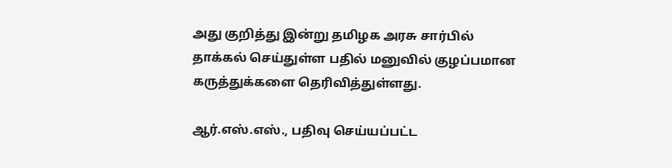அது குறித்து இன்று தமிழக அரசு சார்பில் தாக்கல் செய்துள்ள பதில் மனுவில் குழப்பமான கருத்துக்களை தெரிவித்துள்ளது.

ஆர்.எஸ்.எஸ்., பதிவு செய்யப்பட்ட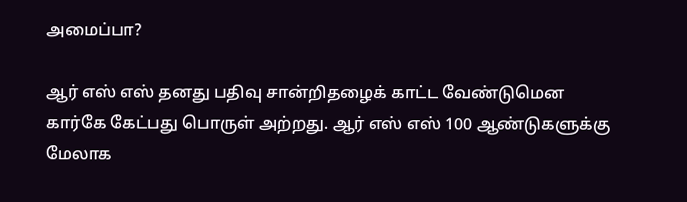அமைப்பா?

ஆர் எஸ் எஸ் தனது பதிவு சான்றிதழைக் காட்ட வேண்டுமென கார்கே கேட்பது பொருள் அற்றது. ஆர் எஸ் எஸ் 100 ஆண்டுகளுக்கு மேலாக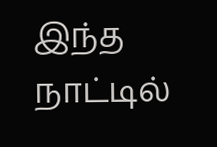இந்த நாட்டில்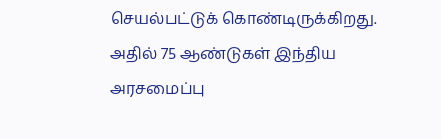செயல்பட்டுக் கொண்டிருக்கிறது. அதில் 75 ஆண்டுகள் இந்திய அரசமைப்பு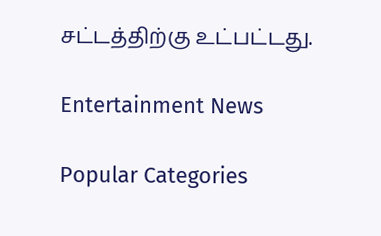சட்டத்திற்கு உட்பட்டது.

Entertainment News

Popular Categories